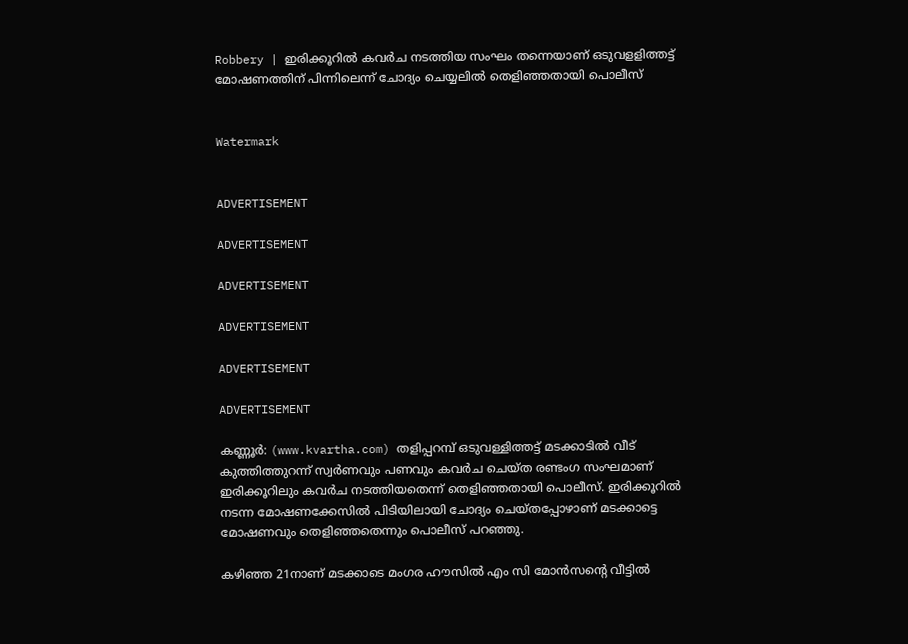Robbery | ഇരിക്കൂറില്‍ കവര്‍ച നടത്തിയ സംഘം തന്നെയാണ് ഒടുവളളിത്തട്ട് മോഷണത്തിന് പിന്നിലെന്ന് ചോദ്യം ചെയ്യലില്‍ തെളിഞ്ഞതായി പൊലീസ്


Watermark


ADVERTISEMENT

ADVERTISEMENT

ADVERTISEMENT

ADVERTISEMENT

ADVERTISEMENT

ADVERTISEMENT

കണ്ണൂര്‍: (www.kvartha.com) തളിപ്പറമ്പ് ഒടുവള്ളിത്തട്ട് മടക്കാടില്‍ വീട് കുത്തിത്തുറന്ന് സ്വര്‍ണവും പണവും കവര്‍ച ചെയ്ത രണ്ടംഗ സംഘമാണ് ഇരിക്കൂറിലും കവര്‍ച നടത്തിയതെന്ന് തെളിഞ്ഞതായി പൊലീസ്. ഇരിക്കൂറില്‍ നടന്ന മോഷണക്കേസില്‍ പിടിയിലായി ചോദ്യം ചെയ്തപ്പോഴാണ് മടക്കാട്ടെ മോഷണവും തെളിഞ്ഞതെന്നും പൊലീസ് പറഞ്ഞു.

കഴിഞ്ഞ 21നാണ് മടക്കാടെ മംഗര ഹൗസില്‍ എം സി മോന്‍സന്റെ വീട്ടില്‍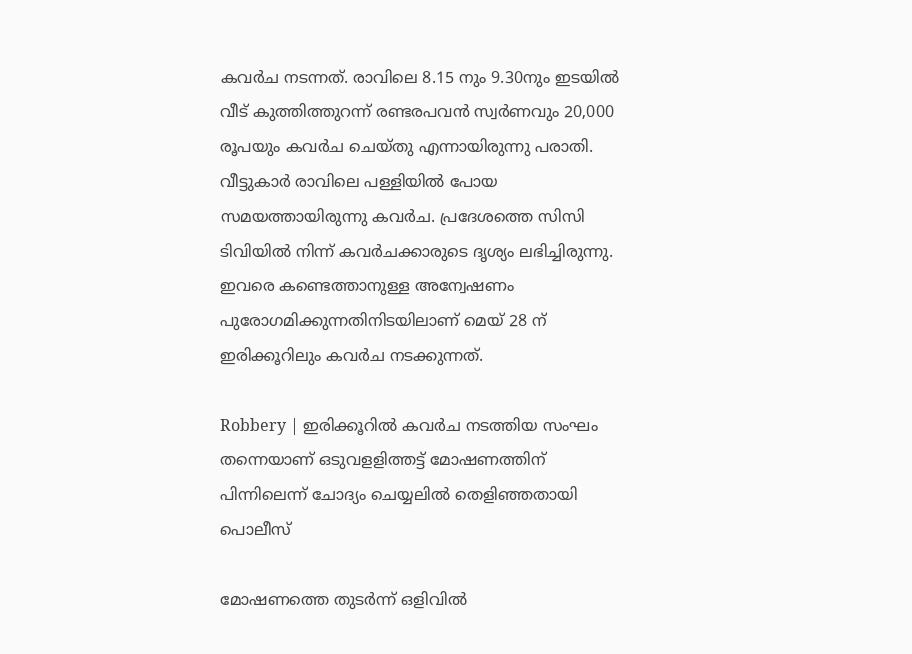കവര്‍ച നടന്നത്. രാവിലെ 8.15 നും 9.30നും ഇടയില്‍ വീട് കുത്തിത്തുറന്ന് രണ്ടരപവന്‍ സ്വര്‍ണവും 20,000 രൂപയും കവര്‍ച ചെയ്തു എന്നായിരുന്നു പരാതി. വീട്ടുകാര്‍ രാവിലെ പള്ളിയില്‍ പോയ സമയത്തായിരുന്നു കവര്‍ച. പ്രദേശത്തെ സിസി ടിവിയില്‍ നിന്ന് കവര്‍ചക്കാരുടെ ദൃശ്യം ലഭിച്ചിരുന്നു. ഇവരെ കണ്ടെത്താനുള്ള അന്വേഷണം പുരോഗമിക്കുന്നതിനിടയിലാണ് മെയ് 28 ന് ഇരിക്കൂറിലും കവര്‍ച നടക്കുന്നത്.

Robbery | ഇരിക്കൂറില്‍ കവര്‍ച നടത്തിയ സംഘം തന്നെയാണ് ഒടുവളളിത്തട്ട് മോഷണത്തിന് പിന്നിലെന്ന് ചോദ്യം ചെയ്യലില്‍ തെളിഞ്ഞതായി പൊലീസ്

മോഷണത്തെ തുടര്‍ന്ന് ഒളിവില്‍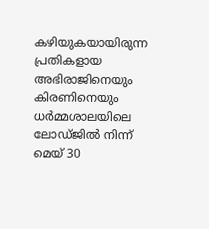കഴിയുകയായിരുന്ന പ്രതികളായ അഭിരാജിനെയും കിരണിനെയും ധര്‍മ്മശാലയിലെ ലോഡ്ജില്‍ നിന്ന് മെയ് 30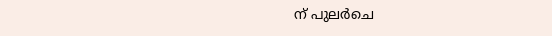ന് പുലര്‍ചെ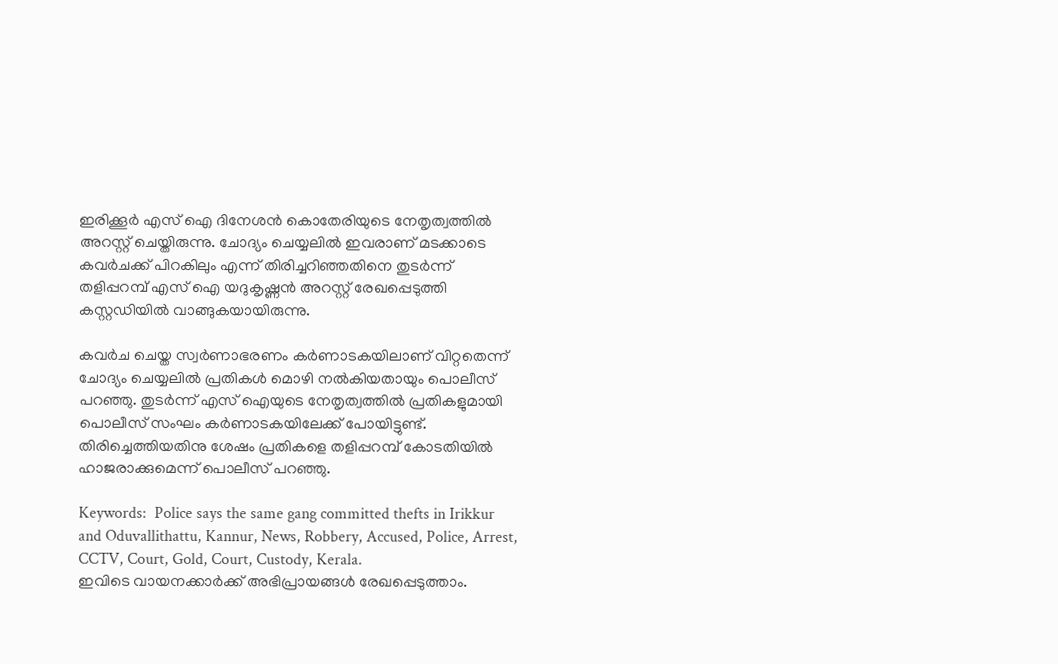ഇരിക്കൂര്‍ എസ് ഐ ദിനേശന്‍ കൊതേരിയുടെ നേതൃത്വത്തില്‍ അറസ്റ്റ് ചെയ്തിരുന്നു. ചോദ്യം ചെയ്യലില്‍ ഇവരാണ് മടക്കാടെ കവര്‍ചക്ക് പിറകിലും എന്ന് തിരിച്ചറിഞ്ഞതിനെ തുടര്‍ന്ന് തളിപ്പറമ്പ് എസ് ഐ യദുകൃഷ്ണന്‍ അറസ്റ്റ് രേഖപ്പെടുത്തി കസ്റ്റഡിയില്‍ വാങ്ങുകയായിരുന്നു.

കവര്‍ച ചെയ്ത സ്വര്‍ണാഭരണം കര്‍ണാടകയിലാണ് വിറ്റതെന്ന് ചോദ്യം ചെയ്യലില്‍ പ്രതികള്‍ മൊഴി നല്‍കിയതായും പൊലീസ് പറഞ്ഞു. തുടര്‍ന്ന് എസ് ഐയുടെ നേതൃത്വത്തില്‍ പ്രതികളുമായി പൊലീസ് സംഘം കര്‍ണാടകയിലേക്ക് പോയിട്ടുണ്ട്. തിരിച്ചെത്തിയതിനു ശേഷം പ്രതികളെ തളിപ്പറമ്പ് കോടതിയില്‍ ഹാജരാക്കുമെന്ന് പൊലീസ് പറഞ്ഞു.

Keywords:  Police says the same gang committed thefts in Irikkur and Oduvallithattu, Kannur, News, Robbery, Accused, Police, Arrest, CCTV, Court, Gold, Court, Custody, Kerala.
ഇവിടെ വായനക്കാർക്ക് അഭിപ്രായങ്ങൾ രേഖപ്പെടുത്താം.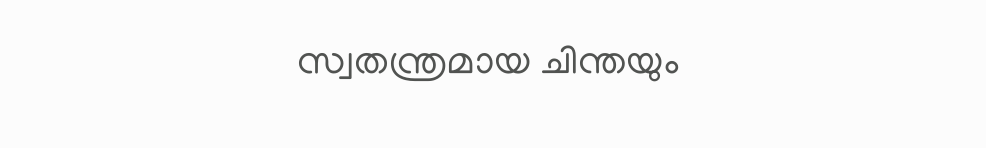സ്വതന്ത്രമായ ചിന്തയും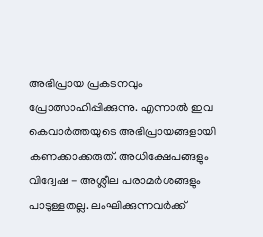അഭിപ്രായ പ്രകടനവും പ്രോത്സാഹിപ്പിക്കുന്നു. എന്നാൽ ഇവ കെവാർത്തയുടെ അഭിപ്രായങ്ങളായി കണക്കാക്കരുത്. അധിക്ഷേപങ്ങളും വിദ്വേഷ - അശ്ലീല പരാമർശങ്ങളും പാടുള്ളതല്ല. ലംഘിക്കുന്നവർക്ക്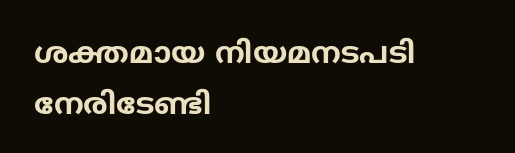ശക്തമായ നിയമനടപടി നേരിടേണ്ടി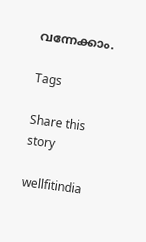വന്നേക്കാം.

Tags

Share this story

wellfitindia